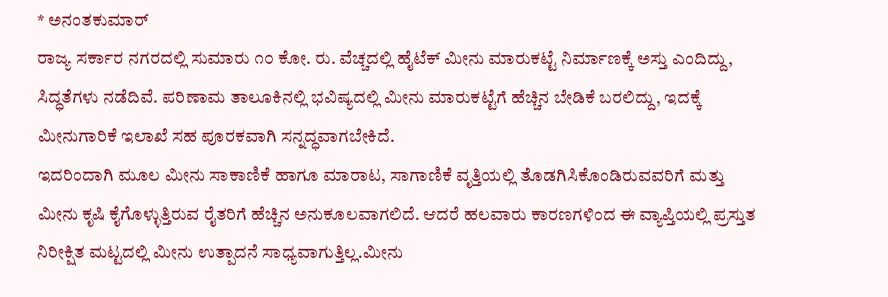* ಅನಂತಕುಮಾರ್
ರಾಜ್ಯ ಸರ್ಕಾರ ನಗರದಲ್ಲಿ ಸುಮಾರು ೧೦ ಕೋ. ರು. ವೆಚ್ಚದಲ್ಲಿ ಹೈಟೆಕ್ ಮೀನು ಮಾರುಕಟ್ಟೆ ನಿರ್ಮಾಣಕ್ಕೆ ಅಸ್ತು ಎಂದಿದ್ದು, ಸಿದ್ಧತೆಗಳು ನಡೆದಿವೆ. ಪರಿಣಾಮ ತಾಲೂಕಿನಲ್ಲಿ ಭವಿಷ್ಯದಲ್ಲಿ ಮೀನು ಮಾರುಕಟ್ಟೆಗೆ ಹೆಚ್ಚಿನ ಬೇಡಿಕೆ ಬರಲಿದ್ದು, ಇದಕ್ಕೆ ಮೀನುಗಾರಿಕೆ ಇಲಾಖೆ ಸಹ ಪೂರಕವಾಗಿ ಸನ್ನದ್ಧವಾಗಬೇಕಿದೆ.
ಇದರಿಂದಾಗಿ ಮೂಲ ಮೀನು ಸಾಕಾಣಿಕೆ ಹಾಗೂ ಮಾರಾಟ, ಸಾಗಾಣಿಕೆ ವೃತ್ತಿಯಲ್ಲಿ ತೊಡಗಿಸಿಕೊಂಡಿರುವವರಿಗೆ ಮತ್ತು ಮೀನು ಕೃಷಿ ಕೈಗೊಳ್ಳುತ್ತಿರುವ ರೈತರಿಗೆ ಹೆಚ್ಚಿನ ಅನುಕೂಲವಾಗಲಿದೆ. ಆದರೆ ಹಲವಾರು ಕಾರಣಗಳಿಂದ ಈ ವ್ಯಾಪ್ತಿಯಲ್ಲಿ ಪ್ರಸ್ತುತ ನಿರೀಕ್ಷಿತ ಮಟ್ಟದಲ್ಲಿ ಮೀನು ಉತ್ಪಾದನೆ ಸಾಧ್ಯವಾಗುತ್ತಿಲ್ಲ.ಮೀನು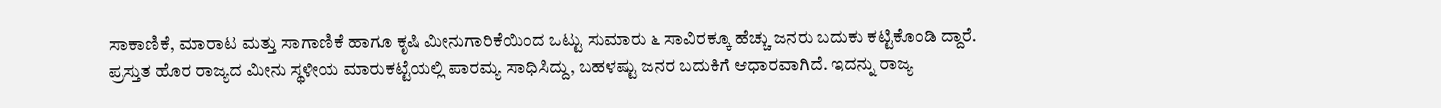ಸಾಕಾಣಿಕೆ, ಮಾರಾಟ ಮತ್ತು ಸಾಗಾಣಿಕೆ ಹಾಗೂ ಕೃಷಿ ಮೀನುಗಾರಿಕೆಯಿಂದ ಒಟ್ಟು ಸುಮಾರು ೬ ಸಾವಿರಕ್ಕೂ ಹೆಚ್ಚು ಜನರು ಬದುಕು ಕಟ್ಟಿಕೊಂಡಿ ದ್ದಾರೆ. ಪ್ರಸ್ತುತ ಹೊರ ರಾಜ್ಯದ ಮೀನು ಸ್ಥಳೀಯ ಮಾರುಕಟ್ಟೆಯಲ್ಲಿ ಪಾರಮ್ಯ ಸಾಧಿಸಿದ್ದು, ಬಹಳಷ್ಟು ಜನರ ಬದುಕಿಗೆ ಆಧಾರವಾಗಿದೆ. ಇದನ್ನು ರಾಜ್ಯ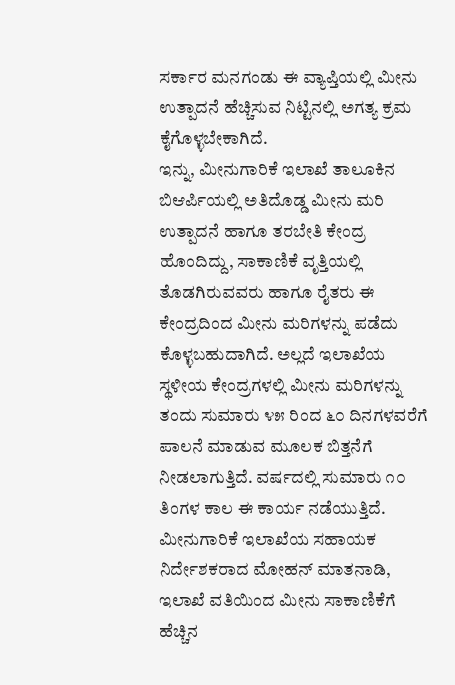ಸರ್ಕಾರ ಮನಗಂಡು ಈ ವ್ಯಾಪ್ತಿಯಲ್ಲಿ ಮೀನು ಉತ್ಪಾದನೆ ಹೆಚ್ಚಿಸುವ ನಿಟ್ಟಿನಲ್ಲಿ ಅಗತ್ಯ ಕ್ರಮ ಕೈಗೊಳ್ಳಬೇಕಾಗಿದೆ.
ಇನ್ನು, ಮೀನುಗಾರಿಕೆ ಇಲಾಖೆ ತಾಲೂಕಿನ ಬಿಆರ್ಪಿಯಲ್ಲಿ ಅತಿದೊಡ್ಡ ಮೀನು ಮರಿ ಉತ್ಪಾದನೆ ಹಾಗೂ ತರಬೇತಿ ಕೇಂದ್ರ ಹೊಂದಿದ್ದು, ಸಾಕಾಣಿಕೆ ವೃತ್ತಿಯಲ್ಲಿ ತೊಡಗಿರುವವರು ಹಾಗೂ ರೈತರು ಈ ಕೇಂದ್ರದಿಂದ ಮೀನು ಮರಿಗಳನ್ನು ಪಡೆದು ಕೊಳ್ಳಬಹುದಾಗಿದೆ. ಅಲ್ಲದೆ ಇಲಾಖೆಯ ಸ್ಥಳೀಯ ಕೇಂದ್ರಗಳಲ್ಲಿ ಮೀನು ಮರಿಗಳನ್ನು ತಂದು ಸುಮಾರು ೪೫ ರಿಂದ ೬೦ ದಿನಗಳವರೆಗೆ ಪಾಲನೆ ಮಾಡುವ ಮೂಲಕ ಬಿತ್ತನೆಗೆ ನೀಡಲಾಗುತ್ತಿದೆ. ವರ್ಷದಲ್ಲಿ ಸುಮಾರು ೧೦ ತಿಂಗಳ ಕಾಲ ಈ ಕಾರ್ಯ ನಡೆಯುತ್ತಿದೆ.
ಮೀನುಗಾರಿಕೆ ಇಲಾಖೆಯ ಸಹಾಯಕ ನಿರ್ದೇಶಕರಾದ ಮೋಹನ್ ಮಾತನಾಡಿ, ಇಲಾಖೆ ವತಿಯಿಂದ ಮೀನು ಸಾಕಾಣಿಕೆಗೆ ಹೆಚ್ಚಿನ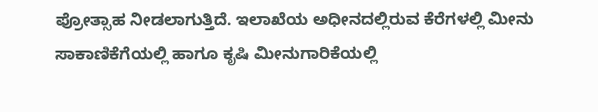ಪ್ರೋತ್ಸಾಹ ನೀಡಲಾಗುತ್ತಿದೆ. ಇಲಾಖೆಯ ಅಧೀನದಲ್ಲಿರುವ ಕೆರೆಗಳಲ್ಲಿ ಮೀನು ಸಾಕಾಣಿಕೆಗೆಯಲ್ಲಿ ಹಾಗೂ ಕೃಷಿ ಮೀನುಗಾರಿಕೆಯಲ್ಲಿ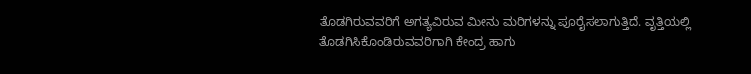ತೊಡಗಿರುವವರಿಗೆ ಅಗತ್ಯವಿರುವ ಮೀನು ಮರಿಗಳನ್ನು ಪೂರೈಸಲಾಗುತ್ತಿದೆ. ವೃತ್ತಿಯಲ್ಲಿ ತೊಡಗಿಸಿಕೊಂಡಿರುವವರಿಗಾಗಿ ಕೇಂದ್ರ ಹಾಗು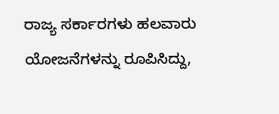ರಾಜ್ಯ ಸರ್ಕಾರಗಳು ಹಲವಾರು ಯೋಜನೆಗಳನ್ನು ರೂಪಿಸಿದ್ದು,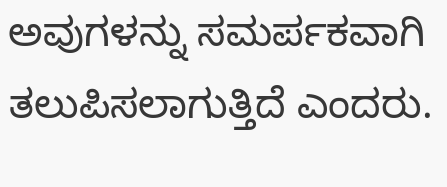ಅವುಗಳನ್ನು ಸಮರ್ಪಕವಾಗಿ ತಲುಪಿಸಲಾಗುತ್ತಿದೆ ಎಂದರು.